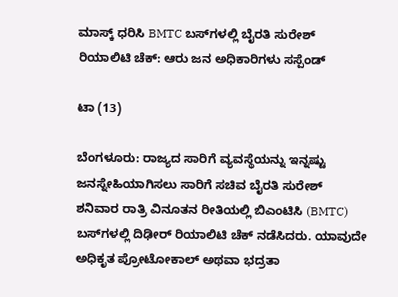ಮಾಸ್ಕ್ ಧರಿಸಿ BMTC ಬಸ್‌ಗಳಲ್ಲಿ ಬೈರತಿ ಸುರೇಶ್ ರಿಯಾಲಿಟಿ ಚೆಕ್: ಆರು ಜನ‌ ಅಧಿಕಾರಿಗಳು ಸಸ್ಪೆಂಡ್

ಟಾ (13)

ಬೆಂಗಳೂರು: ರಾಜ್ಯದ ಸಾರಿಗೆ ವ್ಯವಸ್ಥೆಯನ್ನು ಇನ್ನಷ್ಟು ಜನಸ್ನೇಹಿಯಾಗಿಸಲು ಸಾರಿಗೆ ಸಚಿವ ಬೈರತಿ ಸುರೇಶ್ ಶನಿವಾರ ರಾತ್ರಿ ವಿನೂತನ ರೀತಿಯಲ್ಲಿ ಬಿಎಂಟಿಸಿ (BMTC) ಬಸ್‌ಗಳಲ್ಲಿ ದಿಢೀರ್ ರಿಯಾಲಿಟಿ ಚೆಕ್ ನಡೆಸಿದರು. ಯಾವುದೇ ಅಧಿಕೃತ ಪ್ರೋಟೋಕಾಲ್ ಅಥವಾ ಭದ್ರತಾ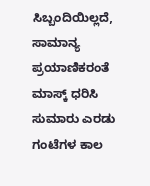ಸಿಬ್ಬಂದಿಯಿಲ್ಲದೆ, ಸಾಮಾನ್ಯ ಪ್ರಯಾಣಿಕರಂತೆ ಮಾಸ್ಕ್ ಧರಿಸಿ ಸುಮಾರು ಎರಡು ಗಂಟೆಗಳ ಕಾಲ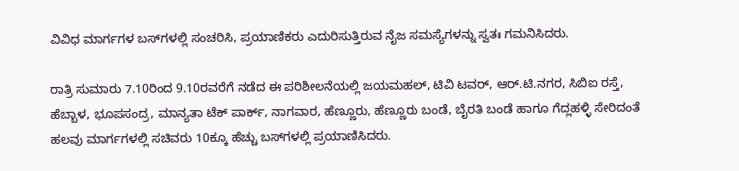ವಿವಿಧ ಮಾರ್ಗಗಳ ಬಸ್‌ಗಳಲ್ಲಿ ಸಂಚರಿಸಿ, ಪ್ರಯಾಣಿಕರು ಎದುರಿಸುತ್ತಿರುವ ನೈಜ ಸಮಸ್ಯೆಗಳನ್ನು ಸ್ವತಃ ಗಮನಿಸಿದರು.

ರಾತ್ರಿ ಸುಮಾರು 7.10ರಿಂದ 9.10ರವರೆಗೆ ನಡೆದ ಈ ಪರಿಶೀಲನೆಯಲ್ಲಿ ಜಯಮಹಲ್, ಟಿವಿ ಟವರ್, ಆರ್.ಟಿ.ನಗರ, ಸಿಬಿಐ ರಸ್ತೆ, ಹೆಬ್ಬಾಳ, ಭೂಪಸಂದ್ರ, ಮಾನ್ಯತಾ ಟೆಕ್ ಪಾರ್ಕ್, ನಾಗವಾರ, ಹೆಣ್ಣೂರು, ಹೆಣ್ಣೂರು ಬಂಡೆ, ಬೈರತಿ ಬಂಡೆ ಹಾಗೂ ಗೆದ್ಲಹಳ್ಳಿ ಸೇರಿದಂತೆ ಹಲವು ಮಾರ್ಗಗಳಲ್ಲಿ ಸಚಿವರು 10ಕ್ಕೂ ಹೆಚ್ಚು ಬಸ್‌ಗಳಲ್ಲಿ ಪ್ರಯಾಣಿಸಿದರು.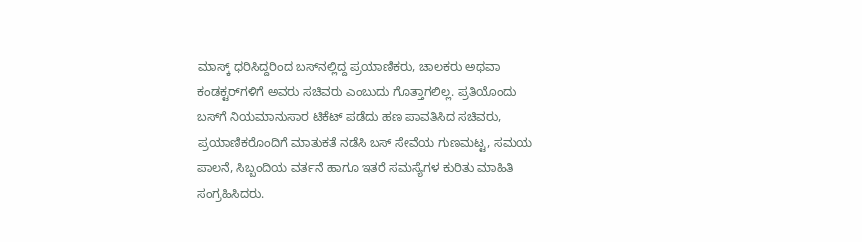ಮಾಸ್ಕ್ ಧರಿಸಿದ್ದರಿಂದ ಬಸ್‌ನಲ್ಲಿದ್ದ ಪ್ರಯಾಣಿಕರು, ಚಾಲಕರು ಅಥವಾ ಕಂಡಕ್ಟರ್‌ಗಳಿಗೆ ಅವರು ಸಚಿವರು ಎಂಬುದು ಗೊತ್ತಾಗಲಿಲ್ಲ. ಪ್ರತಿಯೊಂದು ಬಸ್‌ಗೆ ನಿಯಮಾನುಸಾರ ಟಿಕೆಟ್ ಪಡೆದು ಹಣ ಪಾವತಿಸಿದ ಸಚಿವರು, ಪ್ರಯಾಣಿಕರೊಂದಿಗೆ ಮಾತುಕತೆ ನಡೆಸಿ ಬಸ್ ಸೇವೆಯ ಗುಣಮಟ್ಟ, ಸಮಯ ಪಾಲನೆ, ಸಿಬ್ಬಂದಿಯ ವರ್ತನೆ ಹಾಗೂ ಇತರೆ ಸಮಸ್ಯೆಗಳ ಕುರಿತು ಮಾಹಿತಿ ಸಂಗ್ರಹಿಸಿದರು.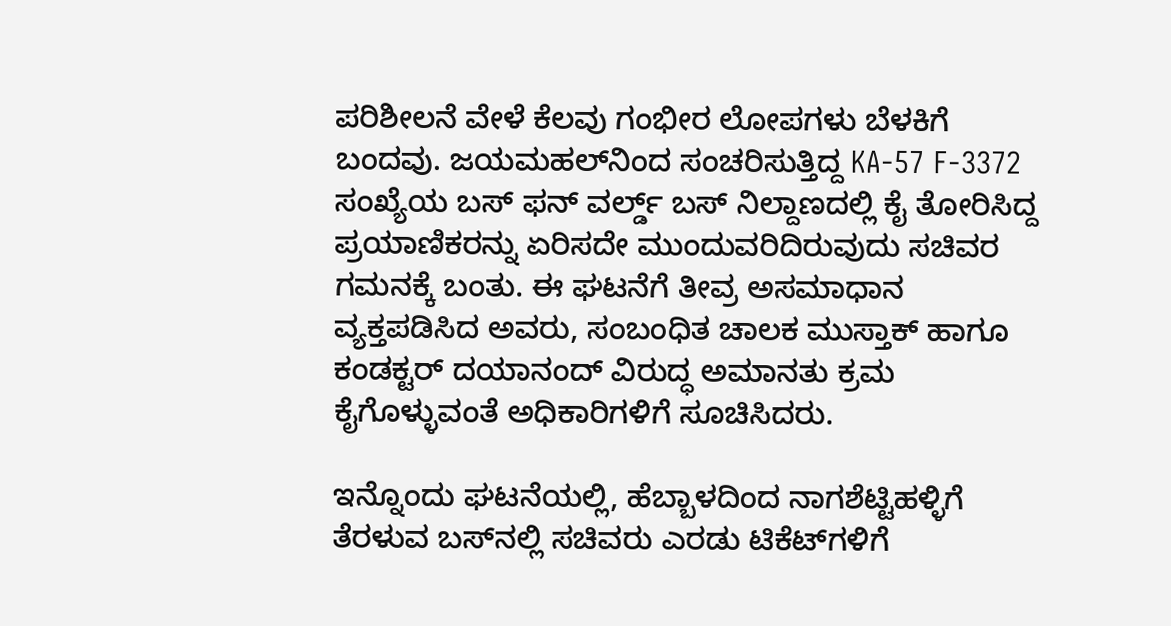ಪರಿಶೀಲನೆ ವೇಳೆ ಕೆಲವು ಗಂಭೀರ ಲೋಪಗಳು ಬೆಳಕಿಗೆ ಬಂದವು. ಜಯಮಹಲ್‌ನಿಂದ ಸಂಚರಿಸುತ್ತಿದ್ದ KA-57 F-3372 ಸಂಖ್ಯೆಯ ಬಸ್ ಫನ್ ವರ್ಲ್ಡ್ ಬಸ್ ನಿಲ್ದಾಣದಲ್ಲಿ ಕೈ ತೋರಿಸಿದ್ದ ಪ್ರಯಾಣಿಕರನ್ನು ಏರಿಸದೇ ಮುಂದುವರಿದಿರುವುದು ಸಚಿವರ ಗಮನಕ್ಕೆ ಬಂತು. ಈ ಘಟನೆಗೆ ತೀವ್ರ ಅಸಮಾಧಾನ ವ್ಯಕ್ತಪಡಿಸಿದ ಅವರು, ಸಂಬಂಧಿತ ಚಾಲಕ ಮುಸ್ತಾಕ್ ಹಾಗೂ ಕಂಡಕ್ಟರ್ ದಯಾನಂದ್ ವಿರುದ್ಧ ಅಮಾನತು ಕ್ರಮ ಕೈಗೊಳ್ಳುವಂತೆ ಅಧಿಕಾರಿಗಳಿಗೆ ಸೂಚಿಸಿದರು.

ಇನ್ನೊಂದು ಘಟನೆಯಲ್ಲಿ, ಹೆಬ್ಬಾಳದಿಂದ ನಾಗಶೆಟ್ಟಿಹಳ್ಳಿಗೆ ತೆರಳುವ ಬಸ್‌ನಲ್ಲಿ ಸಚಿವರು ಎರಡು ಟಿಕೆಟ್‌ಗಳಿಗೆ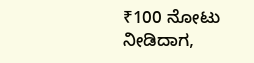₹100 ನೋಟು ನೀಡಿದಾಗ,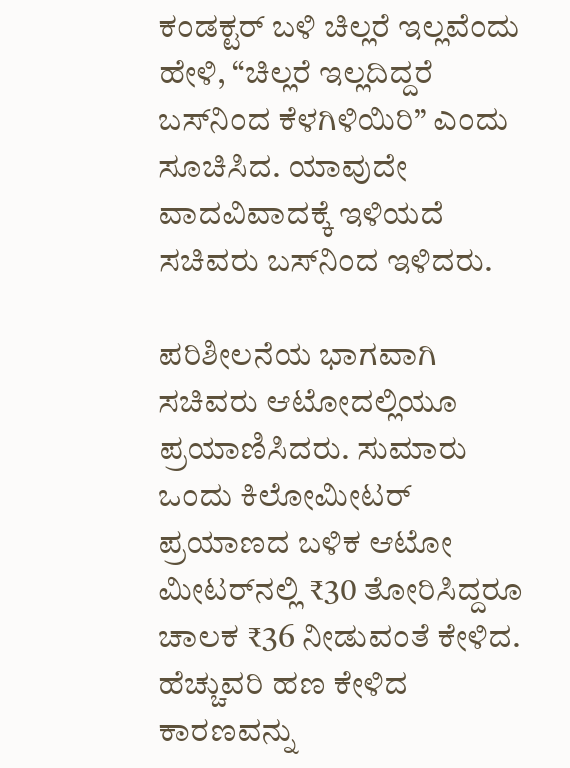ಕಂಡಕ್ಟರ್ ಬಳಿ ಚಿಲ್ಲರೆ ಇಲ್ಲವೆಂದು ಹೇಳಿ, “ಚಿಲ್ಲರೆ ಇಲ್ಲದಿದ್ದರೆ ಬಸ್‌ನಿಂದ ಕೆಳಗಿಳಿಯಿರಿ” ಎಂದು ಸೂಚಿಸಿದ. ಯಾವುದೇ ವಾದವಿವಾದಕ್ಕೆ ಇಳಿಯದೆ ಸಚಿವರು ಬಸ್‌ನಿಂದ ಇಳಿದರು.

ಪರಿಶೀಲನೆಯ ಭಾಗವಾಗಿ ಸಚಿವರು ಆಟೋದಲ್ಲಿಯೂ ಪ್ರಯಾಣಿಸಿದರು. ಸುಮಾರು ಒಂದು ಕಿಲೋಮೀಟರ್ ಪ್ರಯಾಣದ ಬಳಿಕ ಆಟೋ ಮೀಟರ್‌ನಲ್ಲಿ ₹30 ತೋರಿಸಿದ್ದರೂ ಚಾಲಕ ₹36 ನೀಡುವಂತೆ ಕೇಳಿದ. ಹೆಚ್ಚುವರಿ ಹಣ ಕೇಳಿದ ಕಾರಣವನ್ನು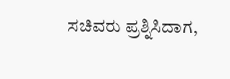ಸಚಿವರು ಪ್ರಶ್ನಿಸಿದಾಗ,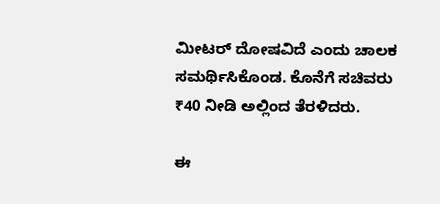ಮೀಟರ್ ದೋಷವಿದೆ ಎಂದು ಚಾಲಕ ಸಮರ್ಥಿಸಿಕೊಂಡ. ಕೊನೆಗೆ ಸಚಿವರು ₹40 ನೀಡಿ ಅಲ್ಲಿಂದ ತೆರಳಿದರು.

ಈ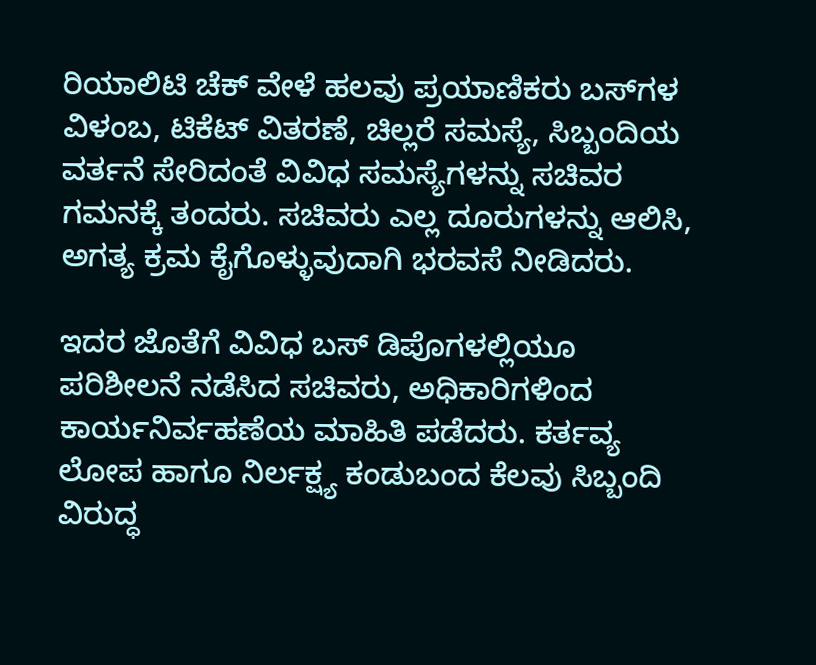ರಿಯಾಲಿಟಿ ಚೆಕ್ ವೇಳೆ ಹಲವು ಪ್ರಯಾಣಿಕರು ಬಸ್‌ಗಳ ವಿಳಂಬ, ಟಿಕೆಟ್ ವಿತರಣೆ, ಚಿಲ್ಲರೆ ಸಮಸ್ಯೆ, ಸಿಬ್ಬಂದಿಯ ವರ್ತನೆ ಸೇರಿದಂತೆ ವಿವಿಧ ಸಮಸ್ಯೆಗಳನ್ನು ಸಚಿವರ ಗಮನಕ್ಕೆ ತಂದರು. ಸಚಿವರು ಎಲ್ಲ ದೂರುಗಳನ್ನು ಆಲಿಸಿ, ಅಗತ್ಯ ಕ್ರಮ ಕೈಗೊಳ್ಳುವುದಾಗಿ ಭರವಸೆ ನೀಡಿದರು.

ಇದರ ಜೊತೆಗೆ ವಿವಿಧ ಬಸ್ ಡಿಪೊಗಳಲ್ಲಿಯೂ ಪರಿಶೀಲನೆ ನಡೆಸಿದ ಸಚಿವರು, ಅಧಿಕಾರಿಗಳಿಂದ ಕಾರ್ಯನಿರ್ವಹಣೆಯ ಮಾಹಿತಿ ಪಡೆದರು. ಕರ್ತವ್ಯ ಲೋಪ ಹಾಗೂ ನಿರ್ಲಕ್ಷ್ಯ ಕಂಡುಬಂದ ಕೆಲವು ಸಿಬ್ಬಂದಿ ವಿರುದ್ಧ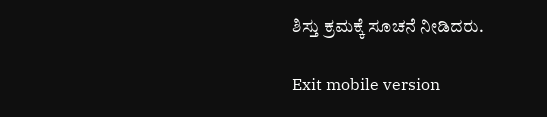ಶಿಸ್ತು ಕ್ರಮಕ್ಕೆ ಸೂಚನೆ ನೀಡಿದರು.

Exit mobile version